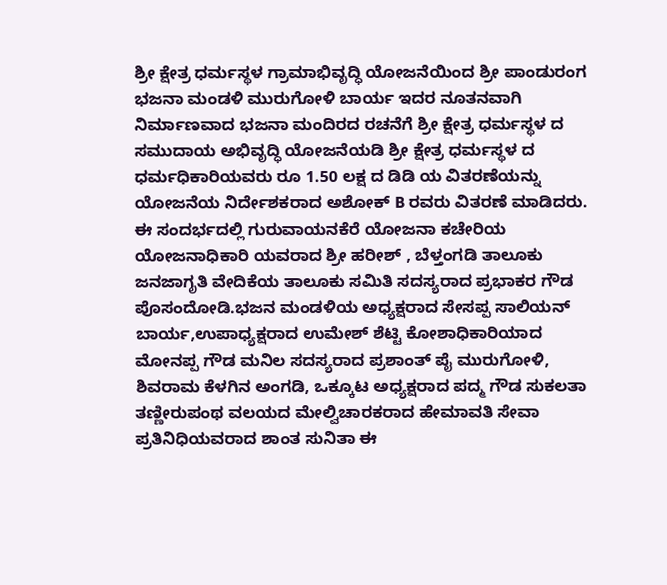ಶ್ರೀ ಕ್ಷೇತ್ರ ಧರ್ಮಸ್ಥಳ ಗ್ರಾಮಾಭಿವೃದ್ಧಿ ಯೋಜನೆಯಿಂದ ಶ್ರೀ ಪಾಂಡುರಂಗ ಭಜನಾ ಮಂಡಳಿ ಮುರುಗೋಳಿ ಬಾರ್ಯ ಇದರ ನೂತನವಾಗಿ ನಿರ್ಮಾಣವಾದ ಭಜನಾ ಮಂದಿರದ ರಚನೆಗೆ ಶ್ರೀ ಕ್ಷೇತ್ರ ಧರ್ಮಸ್ಥಳ ದ ಸಮುದಾಯ ಅಭಿವೃದ್ಧಿ ಯೋಜನೆಯಡಿ ಶ್ರೀ ಕ್ಷೇತ್ರ ಧರ್ಮಸ್ಥಳ ದ ಧರ್ಮಧಿಕಾರಿಯವರು ರೂ 1.50 ಲಕ್ಷ ದ ಡಿಡಿ ಯ ವಿತರಣೆಯನ್ನು ಯೋಜನೆಯ ನಿರ್ದೇಶಕರಾದ ಅಶೋಕ್ B ರವರು ವಿತರಣೆ ಮಾಡಿದರು.
ಈ ಸಂದರ್ಭದಲ್ಲಿ ಗುರುವಾಯನಕೆರೆ ಯೋಜನಾ ಕಚೇರಿಯ ಯೋಜನಾಧಿಕಾರಿ ಯವರಾದ ಶ್ರೀ ಹರೀಶ್ , ಬೆಳ್ತಂಗಡಿ ತಾಲೂಕು ಜನಜಾಗೃತಿ ವೇದಿಕೆಯ ತಾಲೂಕು ಸಮಿತಿ ಸದಸ್ಯರಾದ ಪ್ರಭಾಕರ ಗೌಡ ಪೊಸಂದೋಡಿ.ಭಜನ ಮಂಡಳಿಯ ಅಧ್ಯಕ್ಷರಾದ ಸೇಸಪ್ಪ ಸಾಲಿಯನ್ ಬಾರ್ಯ,ಉಪಾಧ್ಯಕ್ಷರಾದ ಉಮೇಶ್ ಶೆಟ್ಟಿ ಕೋಶಾಧಿಕಾರಿಯಾದ ಮೋನಪ್ಪ ಗೌಡ ಮನಿಲ ಸದಸ್ಯರಾದ ಪ್ರಶಾಂತ್ ಪೈ ಮುರುಗೋಳಿ, ಶಿವರಾಮ ಕೆಳಗಿನ ಅಂಗಡಿ, ಒಕ್ಕೂಟ ಅಧ್ಯಕ್ಷರಾದ ಪದ್ಮ ಗೌಡ ಸುಕಲತಾ ತಣ್ಣೀರುಪಂಥ ವಲಯದ ಮೇಲ್ವಿಚಾರಕರಾದ ಹೇಮಾವತಿ ಸೇವಾ ಪ್ರತಿನಿಧಿಯವರಾದ ಶಾಂತ ಸುನಿತಾ ಈ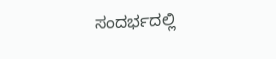ಸಂದರ್ಭದಲ್ಲಿ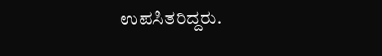ಉಪಸಿತರಿದ್ದರು.